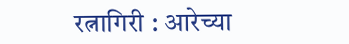रत्नागिरी : आरेच्या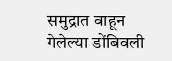समुद्रात वाहून गेलेल्या डोंबिवली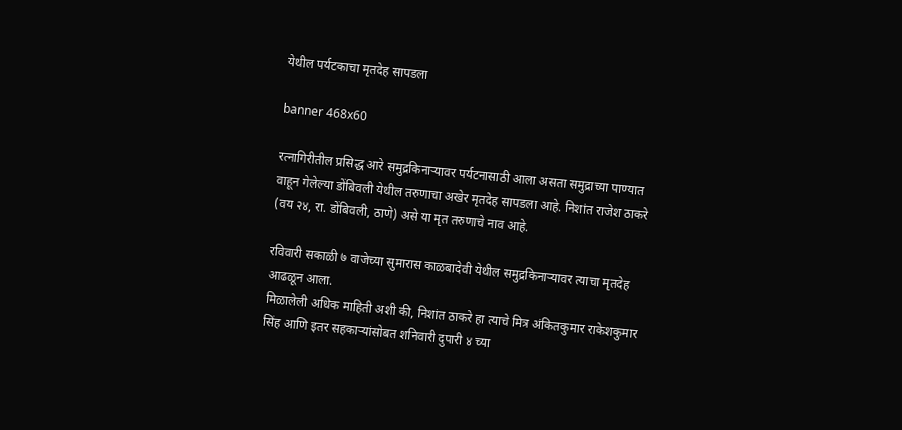येथील पर्यटकाचा मृतदेह सापडला

banner 468x60

रत्नागिरीतील प्रसिद्ध आरे समुद्रकिनाऱ्यावर पर्यटनासाठी आला असता समुद्राच्या पाण्यात वाहून गेलेल्या डोंबिवली येथील तरुणाचा अखेर मृतदेह सापडला आहे. निशांत राजेश ठाकरे (वय २४, रा. डोंबिवली, ठाणे) असे या मृत तरुणाचे नाव आहे.

रविवारी सकाळी ७ वाजेच्या सुमारास काळबादेवी येथील समुद्रकिनाऱ्यावर त्याचा मृतदेह आढळून आला.
मिळालेली अधिक माहिती अशी की, निशांत ठाकरे हा त्याचे मित्र अंकितकुमार राकेशकुमार सिंह आणि इतर सहकाऱ्यांसोबत शनिवारी दुपारी ४ च्या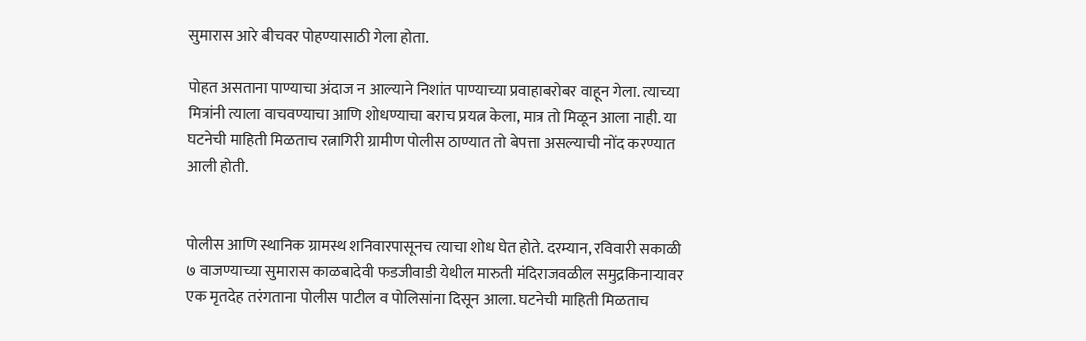सुमारास आरे बीचवर पोहण्यासाठी गेला होता.

पोहत असताना पाण्याचा अंदाज न आल्याने निशांत पाण्याच्या प्रवाहाबरोबर वाहून गेला. त्याच्या मित्रांनी त्याला वाचवण्याचा आणि शोधण्याचा बराच प्रयत्न केला, मात्र तो मिळून आला नाही. या घटनेची माहिती मिळताच रत्नागिरी ग्रामीण पोलीस ठाण्यात तो बेपत्ता असल्याची नोंद करण्यात आली होती.


पोलीस आणि स्थानिक ग्रामस्थ शनिवारपासूनच त्याचा शोध घेत होते. दरम्यान, रविवारी सकाळी ७ वाजण्याच्या सुमारास काळबादेवी फडजीवाडी येथील मारुती मंदिराजवळील समुद्रकिनाऱ्यावर एक मृतदेह तरंगताना पोलीस पाटील व पोलिसांना दिसून आला. घटनेची माहिती मिळताच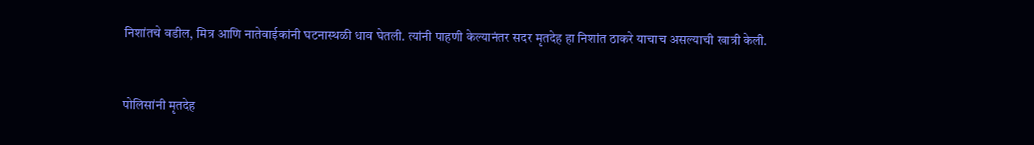निशांतचे वडील, मित्र आणि नातेवाईकांनी घटनास्थळी धाव घेतली. त्यांनी पाहणी केल्यानंतर सदर मृतदेह हा निशांत ठाकरे याचाच असल्याची खात्री केली.


पोलिसांनी मृतदेह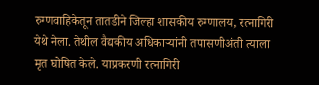रुग्णवाहिकेतून तातडीने जिल्हा शासकीय रुग्णालय, रत्नागिरी येथे नेला. तेथील वैद्यकीय अधिकाऱ्यांनी तपासणीअंती त्याला मृत घोषित केले. याप्रकरणी रत्नागिरी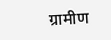ग्रामीण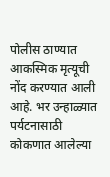पोलीस ठाण्यात आकस्मिक मृत्यूची नोंद करण्यात आली आहे. भर उन्हाळ्यात पर्यटनासाठी कोकणात आलेल्या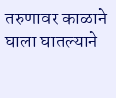तरुणावर काळाने घाला घातल्याने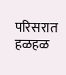परिसरात हळहळ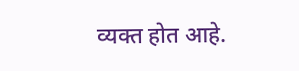व्यक्त होत आहे.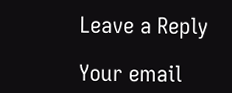Leave a Reply

Your email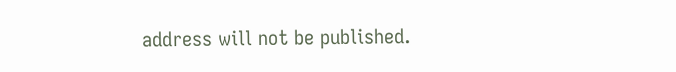address will not be published.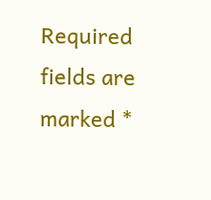Required fields are marked *